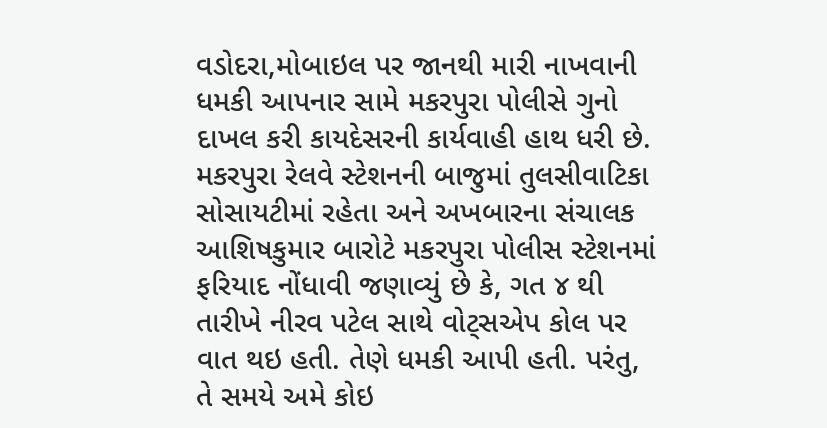વડોદરા,મોબાઇલ પર જાનથી મારી નાખવાની ધમકી આપનાર સામે મકરપુરા પોલીસે ગુનો દાખલ કરી કાયદેસરની કાર્યવાહી હાથ ધરી છે.
મકરપુરા રેલવે સ્ટેશનની બાજુમાં તુલસીવાટિકા સોસાયટીમાં રહેતા અને અખબારના સંચાલક આશિષકુમાર બારોટે મકરપુરા પોલીસ સ્ટેશનમાં ફરિયાદ નોંધાવી જણાવ્યું છે કે, ગત ૪ થી તારીખે નીરવ પટેલ સાથે વોટ્સએપ કોલ પર વાત થઇ હતી. તેણે ધમકી આપી હતી. પરંતુ, તે સમયે અમે કોઇ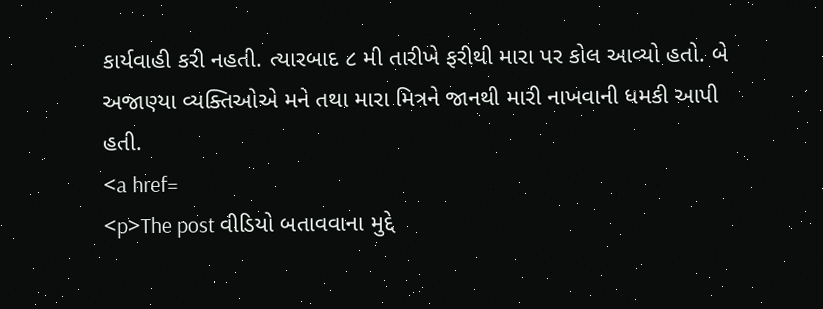કાર્યવાહી કરી નહતી. ત્યારબાદ ૮ મી તારીખે ફરીથી મારા પર કોલ આવ્યો હતો. બે અજાણ્યા વ્યક્તિઓએ મને તથા મારા મિત્રને જાનથી મારી નાખવાની ધમકી આપી હતી.
<a href=
<p>The post વીડિયો બતાવવાના મુદ્દે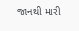જાનથી મારી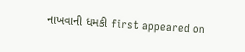નાખવાની ધમકી first appeared on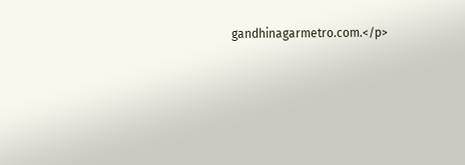gandhinagarmetro.com.</p>